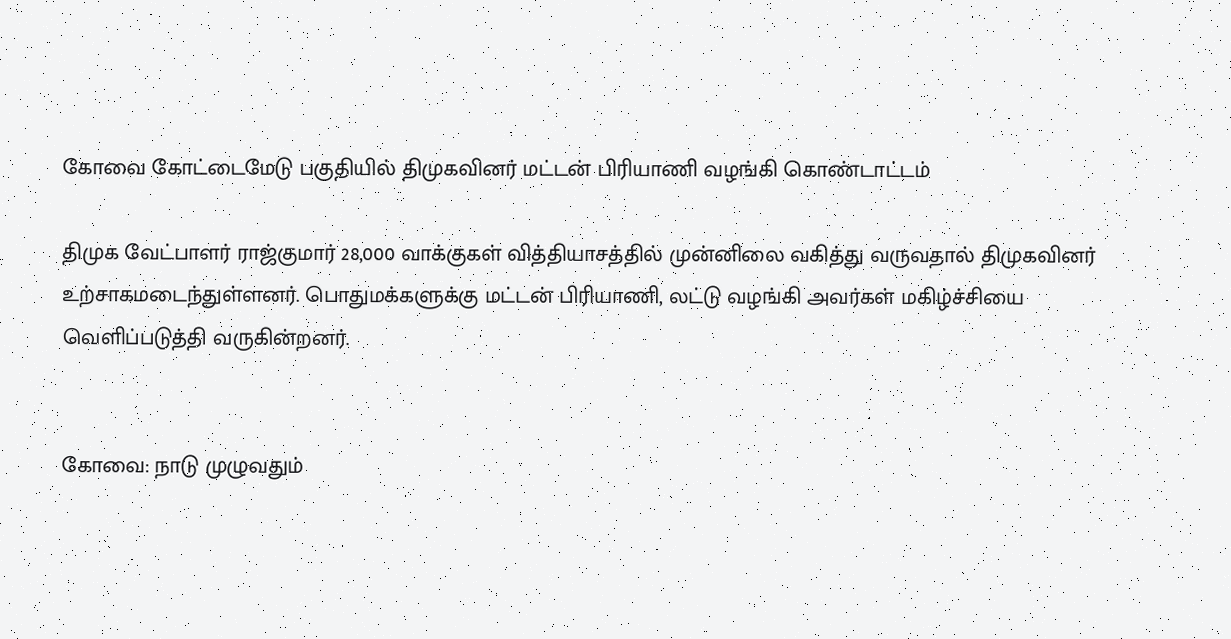கோவை கோட்டைமேடு பகுதியில் திமுகவினர் மட்டன் பிரியாணி வழங்கி கொண்டாட்டம்

திமுக வேட்பாளர் ராஜ்குமார் 28,000 வாக்குகள் வித்தியாசத்தில் முன்னிலை வகித்து வருவதால் திமுகவினர் உற்சாகமடைந்துள்ளனர். பொதுமக்களுக்கு மட்டன் பிரியாணி, லட்டு வழங்கி அவர்கள் மகிழ்ச்சியை வெளிப்படுத்தி வருகின்றனர்.


கோவை: நாடு முழுவதும்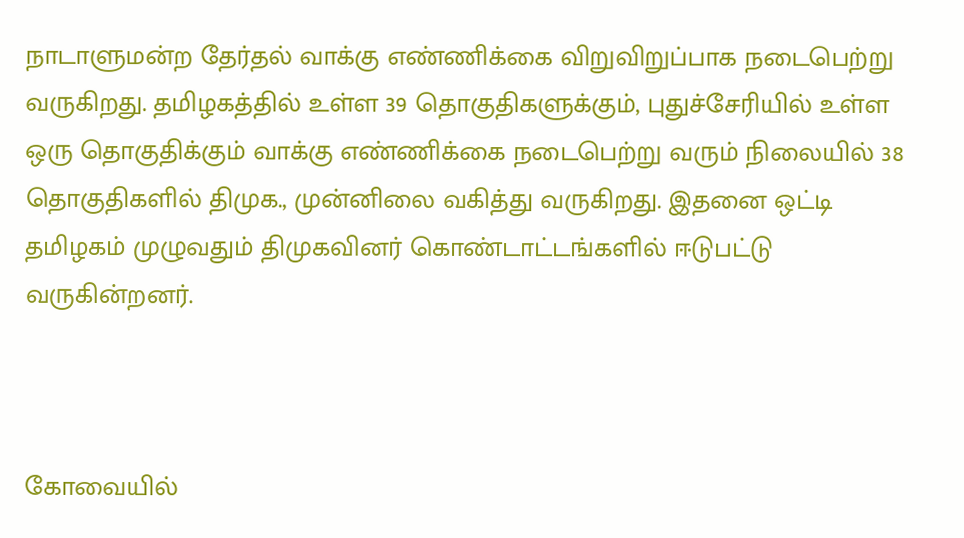நாடாளுமன்ற தேர்தல் வாக்கு எண்ணிக்கை விறுவிறுப்பாக நடைபெற்று வருகிறது. தமிழகத்தில் உள்ள 39 தொகுதிகளுக்கும், புதுச்சேரியில் உள்ள ஒரு தொகுதிக்கும் வாக்கு எண்ணிக்கை நடைபெற்று வரும் நிலையில் 38 தொகுதிகளில் திமுக., முன்னிலை வகித்து வருகிறது. இதனை ஒட்டி தமிழகம் முழுவதும் திமுகவினர் கொண்டாட்டங்களில் ஈடுபட்டு வருகின்றனர்.



கோவையில்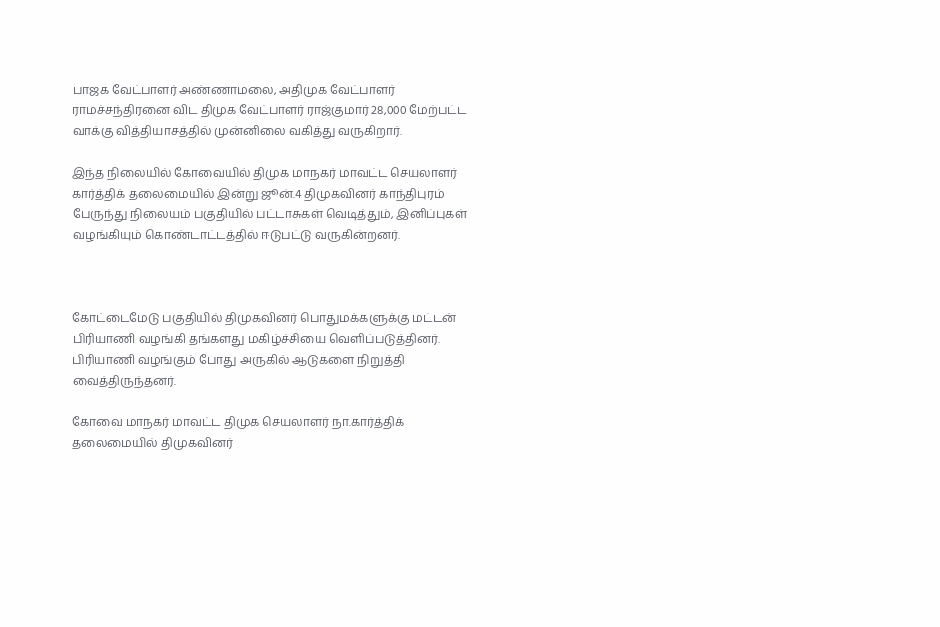பாஜக வேட்பாளர் அண்ணாமலை, அதிமுக வேட்பாளர் ராமச்சந்திரனை விட திமுக வேட்பாளர் ராஜ்குமார் 28,000 மேற்பட்ட வாக்கு வித்தியாசத்தில் முன்னிலை வகித்து வருகிறார்.

இந்த நிலையில் கோவையில் திமுக மாநகர் மாவட்ட செயலாளர் கார்த்திக் தலைமையில் இன்று ஜூன்.4 திமுகவினர் காந்திபுரம் பேருந்து நிலையம் பகுதியில் பட்டாசுகள் வெடித்தும், இனிப்புகள் வழங்கியும் கொண்டாட்டத்தில் ஈடுபட்டு வருகின்றனர்.



கோட்டைமேடு பகுதியில் திமுகவினர் பொதுமக்களுக்கு மட்டன் பிரியாணி வழங்கி தங்களது மகிழ்ச்சியை வெளிப்படுத்தினர். பிரியாணி வழங்கும் போது அருகில் ஆடுகளை நிறுத்தி வைத்திருந்தனர்.

கோவை மாநகர் மாவட்ட திமுக செயலாளர் நா.கார்த்திக் தலைமையில் திமுகவினர்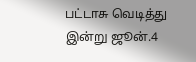பட்டாசு வெடித்து இன்று ஜூன்.4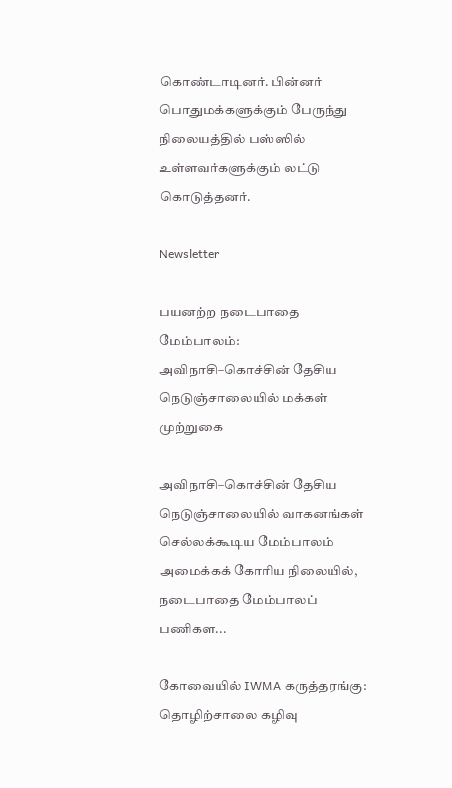கொண்டாடினர். பின்னர் பொதுமக்களுக்கும் பேருந்து நிலையத்தில் பஸ்ஸில் உள்ளவர்களுக்கும் லட்டு கொடுத்தனர்.

Newsletter

பயனற்ற நடைபாதை மேம்பாலம்: அவிநாசி–கொச்சின் தேசிய நெடுஞ்சாலையில் மக்கள் முற்றுகை

அவிநாசி–கொச்சின் தேசிய நெடுஞ்சாலையில் வாகனங்கள் செல்லக்கூடிய மேம்பாலம் அமைக்கக் கோரிய நிலையில், நடைபாதை மேம்பாலப் பணிகள...

கோவையில் IWMA கருத்தரங்கு: தொழிற்சாலை கழிவு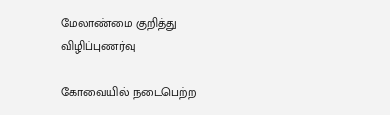மேலாண்மை குறித்து விழிப்புணர்வு

கோவையில் நடைபெற்ற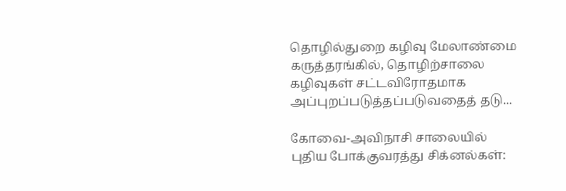தொழில்துறை கழிவு மேலாண்மை கருத்தரங்கில், தொழிற்சாலை கழிவுகள் சட்டவிரோதமாக அப்புறப்படுத்தப்படுவதைத் தடு...

கோவை-அவிநாசி சாலையில் புதிய போக்குவரத்து சிக்னல்கள்: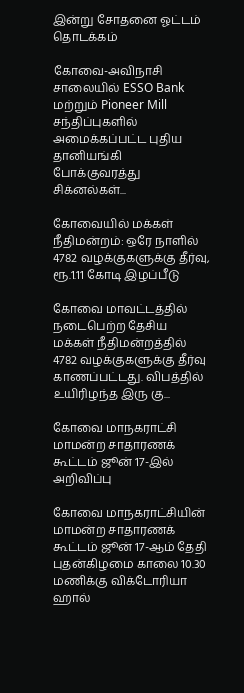இன்று சோதனை ஓட்டம் தொடக்கம்

கோவை-அவிநாசி சாலையில் ESSO Bank மற்றும் Pioneer Mill சந்திப்புகளில் அமைக்கப்பட்ட புதிய தானியங்கி போக்குவரத்து சிக்னல்கள்...

கோவையில் மக்கள் நீதிமன்றம்: ஒரே நாளில் 4782 வழக்குகளுக்கு தீர்வு, ரூ.1.11 கோடி இழப்பீடு

கோவை மாவட்டத்தில் நடைபெற்ற தேசிய மக்கள் நீதிமன்றத்தில் 4782 வழக்குகளுக்கு தீர்வு காணப்பட்டது. விபத்தில் உயிரிழந்த இரு கு...

கோவை மாநகராட்சி மாமன்ற சாதாரணக் கூட்டம் ஜூன் 17-இல் அறிவிப்பு

கோவை மாநகராட்சியின் மாமன்ற சாதாரணக் கூட்டம் ஜூன் 17-ஆம் தேதி புதன்கிழமை காலை 10.30 மணிக்கு விக்டோரியா ஹால்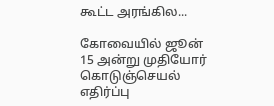கூட்ட அரங்கில...

கோவையில் ஜூன் 15 அன்று முதியோர் கொடுஞ்செயல் எதிர்ப்பு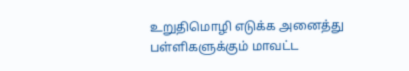உறுதிமொழி எடுக்க அனைத்து பள்ளிகளுக்கும் மாவட்ட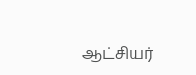ஆட்சியர்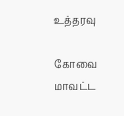உத்தரவு

கோவை மாவட்ட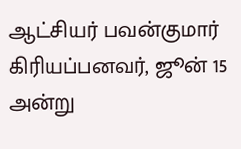ஆட்சியர் பவன்குமார் கிரியப்பனவர், ஜூன் 15 அன்று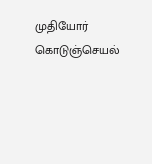முதியோர் கொடுஞ்செயல்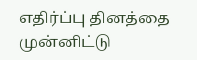எதிர்ப்பு தினத்தை முன்னிட்டு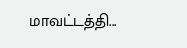மாவட்டத்தி...